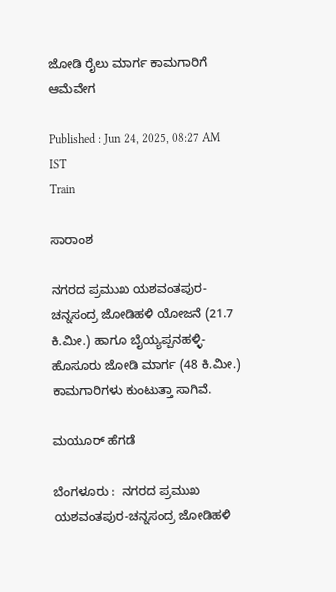ಜೋಡಿ ರೈಲು ಮಾರ್ಗ ಕಾಮಗಾರಿಗೆ ಆಮೆವೇಗ

Published : Jun 24, 2025, 08:27 AM IST
Train

ಸಾರಾಂಶ

ನಗರದ ಪ್ರಮುಖ ಯಶವಂತಪುರ-ಚನ್ನಸಂದ್ರ ಜೋಡಿಹಳಿ ಯೋಜನೆ (21.7 ಕಿ.ಮೀ.) ಹಾಗೂ ಬೈಯ್ಯಪ್ಪನಹಳ್ಳಿ- ಹೊಸೂರು ಜೋಡಿ ಮಾರ್ಗ (48 ಕಿ.ಮೀ.) ಕಾಮಗಾರಿಗಳು ಕುಂಟುತ್ತಾ ಸಾಗಿವೆ.

ಮಯೂರ್‌ ಹೆಗಡೆ

ಬೆಂಗಳೂರು :  ನಗರದ ಪ್ರಮುಖ ಯಶವಂತಪುರ-ಚನ್ನಸಂದ್ರ ಜೋಡಿಹಳಿ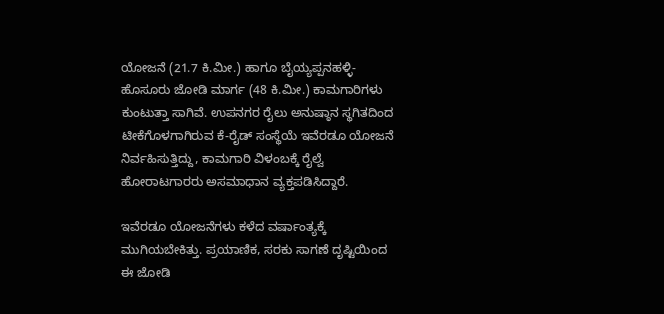ಯೋಜನೆ (21.7 ಕಿ.ಮೀ.) ಹಾಗೂ ಬೈಯ್ಯಪ್ಪನಹಳ್ಳಿ- ಹೊಸೂರು ಜೋಡಿ ಮಾರ್ಗ (48 ಕಿ.ಮೀ.) ಕಾಮಗಾರಿಗಳು ಕುಂಟುತ್ತಾ ಸಾಗಿವೆ. ಉಪನಗರ ರೈಲು ಅನುಷ್ಠಾನ ಸ್ಥಗಿತದಿಂದ ಟೀಕೆಗೊಳಗಾಗಿರುವ ಕೆ-ರೈಡ್‌ ಸಂಸ್ಥೆಯೆ ಇವೆರಡೂ ಯೋಜನೆ ನಿರ್ವಹಿಸುತ್ತಿದ್ದು, ಕಾಮಗಾರಿ ವಿಳಂಬಕ್ಕೆ ರೈಲ್ವೆ ಹೋರಾಟಗಾರರು ಅಸಮಾಧಾನ ವ್ಯಕ್ತಪಡಿಸಿದ್ದಾರೆ.

ಇವೆರಡೂ ಯೋಜನೆಗಳು ಕಳೆದ ವರ್ಷಾಂತ್ಯಕ್ಕೆ ಮುಗಿಯಬೇಕಿತ್ತು. ಪ್ರಯಾಣಿಕ, ಸರಕು ಸಾಗಣೆ ದೃಷ್ಟಿಯಿಂದ ಈ ಜೋಡಿ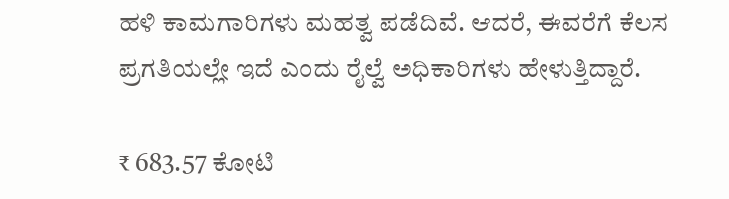ಹಳಿ ಕಾಮಗಾರಿಗಳು ಮಹತ್ವ ಪಡೆದಿವೆ. ಆದರೆ, ಈವರೆಗೆ ಕೆಲಸ ಪ್ರಗತಿಯಲ್ಲೇ ಇದೆ ಎಂದು ರೈಲ್ವೆ ಅಧಿಕಾರಿಗಳು ಹೇಳುತ್ತಿದ್ದಾರೆ.

₹ 683.57 ಕೋಟಿ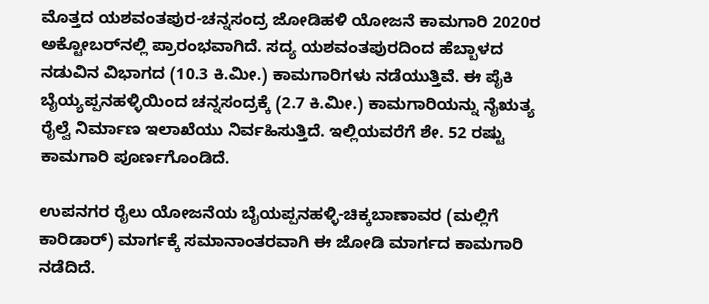ಮೊತ್ತದ ಯಶವಂತಪುರ-ಚನ್ನಸಂದ್ರ ಜೋಡಿಹಳಿ ಯೋಜನೆ ಕಾಮಗಾರಿ 2020ರ ಅಕ್ಟೋಬರ್‌ನಲ್ಲಿ ಪ್ರಾರಂಭವಾಗಿದೆ. ಸದ್ಯ ಯಶವಂತಪುರದಿಂದ ಹೆಬ್ಬಾಳದ ನಡುವಿನ ವಿಭಾಗದ (10.3 ಕಿ.ಮೀ.) ಕಾಮಗಾರಿಗಳು ನಡೆಯುತ್ತಿವೆ. ಈ ಪೈಕಿ ಬೈಯ್ಯಪ್ಪನಹಳ್ಳಿಯಿಂದ ಚನ್ನಸಂದ್ರಕ್ಕೆ (2.7 ಕಿ.ಮೀ.) ಕಾಮಗಾರಿಯನ್ನು ನೈಋತ್ಯ ರೈಲ್ವೆ ನಿರ್ಮಾಣ ಇಲಾಖೆಯು ನಿರ್ವಹಿಸುತ್ತಿದೆ. ಇಲ್ಲಿಯವರೆಗೆ ಶೇ. 52 ರಷ್ಟು ಕಾಮಗಾರಿ ಪೂರ್ಣಗೊಂಡಿದೆ.

ಉಪನಗರ ರೈಲು ಯೋಜನೆಯ ಬೈಯಪ್ಪನಹಳ್ಳಿ-ಚಿಕ್ಕಬಾಣಾವರ (ಮಲ್ಲಿಗೆ ಕಾರಿಡಾರ್) ಮಾರ್ಗಕ್ಕೆ ಸಮಾನಾಂತರವಾಗಿ ಈ ಜೋಡಿ ಮಾರ್ಗದ ಕಾಮಗಾರಿ ನಡೆದಿದೆ.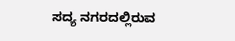ಸದ್ಯ ನಗರದಲ್ಲಿರುವ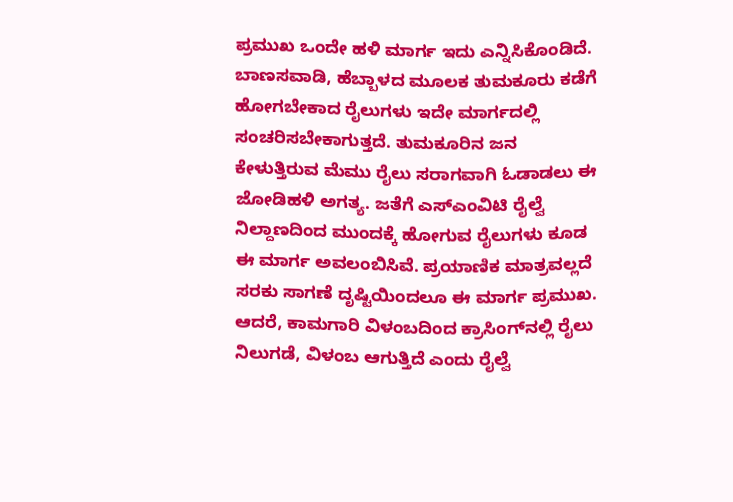ಪ್ರಮುಖ ಒಂದೇ ಹಳಿ ಮಾರ್ಗ ಇದು ಎನ್ನಿಸಿಕೊಂಡಿದೆ. ಬಾಣಸವಾಡಿ, ಹೆಬ್ಬಾಳದ ಮೂಲಕ ತುಮಕೂರು ಕಡೆಗೆ ಹೋಗಬೇಕಾದ ರೈಲುಗಳು ಇದೇ ಮಾರ್ಗದಲ್ಲಿ ಸಂಚರಿಸಬೇಕಾಗುತ್ತದೆ. ತುಮಕೂರಿನ ಜನ ಕೇಳುತ್ತಿರುವ ಮೆಮು ರೈಲು ಸರಾಗವಾಗಿ ಓಡಾಡಲು ಈ ಜೋಡಿಹಳಿ ಅಗತ್ಯ. ಜತೆಗೆ ಎಸ್‌ಎಂವಿಟಿ ರೈಲ್ವೆ ನಿಲ್ದಾಣದಿಂದ ಮುಂದಕ್ಕೆ ಹೋಗುವ ರೈಲುಗಳು ಕೂಡ ಈ ಮಾರ್ಗ ಅವಲಂಬಿಸಿವೆ. ಪ್ರಯಾಣಿಕ ಮಾತ್ರವಲ್ಲದೆ ಸರಕು ಸಾಗಣೆ ದೃಷ್ಟಿಯಿಂದಲೂ ಈ ಮಾರ್ಗ ಪ್ರಮುಖ. ಆದರೆ, ಕಾಮಗಾರಿ ವಿಳಂಬದಿಂದ ಕ್ರಾಸಿಂಗ್‌ನಲ್ಲಿ ರೈಲು ನಿಲುಗಡೆ, ವಿಳಂಬ ಆಗುತ್ತಿದೆ ಎಂದು ರೈಲ್ವೆ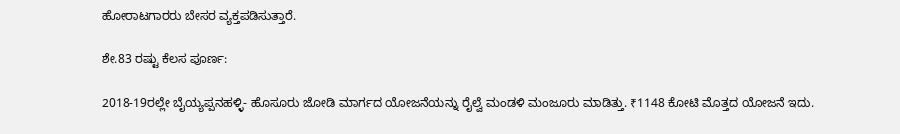ಹೋರಾಟಗಾರರು ಬೇಸರ ವ್ಯಕ್ತಪಡಿಸುತ್ತಾರೆ.

ಶೇ.83 ರಷ್ಟು ಕೆಲಸ ಪೂರ್ಣ:

2018-19ರಲ್ಲೇ ಬೈಯ್ಯಪ್ಪನಹಳ್ಳಿ- ಹೊಸೂರು ಜೋಡಿ ಮಾರ್ಗದ ಯೋಜನೆಯನ್ನು ರೈಲ್ವೆ ಮಂಡಳಿ ಮಂಜೂರು ಮಾಡಿತ್ತು. ₹1148 ಕೋಟಿ ಮೊತ್ತದ ಯೋಜನೆ ಇದು.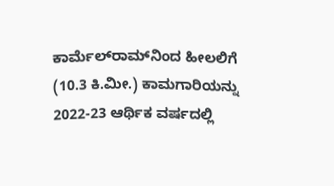ಕಾರ್ಮೆಲ್‌ರಾಮ್‌ನಿಂದ ಹೀಲಲಿಗೆ (10.3 ಕಿ.ಮೀ.) ಕಾಮಗಾರಿಯನ್ನು 2022-23 ಆರ್ಥಿಕ ವರ್ಷದಲ್ಲಿ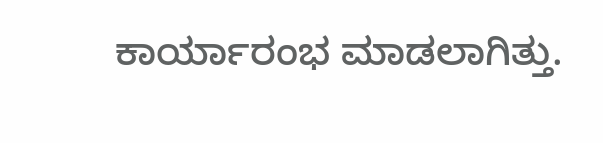ಕಾರ್ಯಾರಂಭ ಮಾಡಲಾಗಿತ್ತು.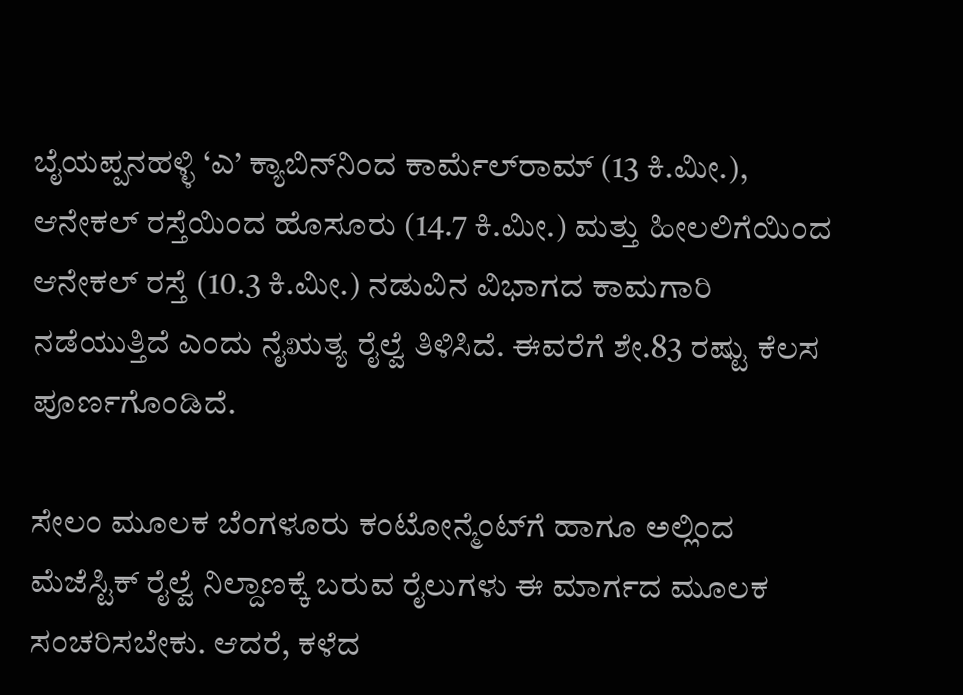ಬೈಯಪ್ಪನಹಳ್ಳಿ ‘ಎ’ ಕ್ಯಾಬಿನ್‌ನಿಂದ ಕಾರ್ಮೆಲ್‌ರಾಮ್‌ (13 ಕಿ.ಮೀ.), ಆನೇಕಲ್ ರಸ್ತೆಯಿಂದ ಹೊಸೂರು (14.7 ಕಿ.ಮೀ.) ಮತ್ತು ಹೀಲಲಿಗೆಯಿಂದ ಆನೇಕಲ್ ರಸ್ತೆ (10.3 ಕಿ.ಮೀ.) ನಡುವಿನ ವಿಭಾಗದ ಕಾಮಗಾರಿ ನಡೆಯುತ್ತಿದೆ ಎಂದು ನೈಋತ್ಯ ರೈಲ್ವೆ ತಿಳಿಸಿದೆ. ಈವರೆಗೆ ಶೇ.83 ರಷ್ಟು ಕೆಲಸ ಪೂರ್ಣಗೊಂಡಿದೆ.

ಸೇಲಂ ಮೂಲಕ ಬೆಂಗಳೂರು ಕಂಟೋನ್ಮೆಂಟ್‌ಗೆ ಹಾಗೂ ಅಲ್ಲಿಂದ ಮೆಜೆಸ್ಟಿಕ್‌ ರೈಲ್ವೆ ನಿಲ್ದಾಣಕ್ಕೆ ಬರುವ ರೈಲುಗಳು ಈ ಮಾರ್ಗದ ಮೂಲಕ ಸಂಚರಿಸಬೇಕು. ಆದರೆ, ಕಳೆದ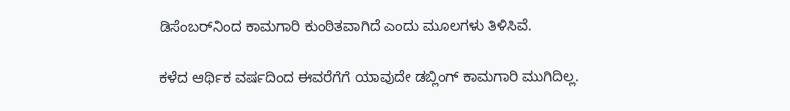ಡಿಸೆಂಬರ್‌ನಿಂದ ಕಾಮಗಾರಿ ಕುಂಠಿತವಾಗಿದೆ ಎಂದು ಮೂಲಗಳು ತಿಳಿಸಿವೆ.

ಕಳೆದ ಆರ್ಥಿಕ ವರ್ಷದಿಂದ ಈವರೆಗೆಗೆ ಯಾವುದೇ ಡಬ್ಲಿಂಗ್‌ ಕಾಮಗಾರಿ ಮುಗಿದಿಲ್ಲ.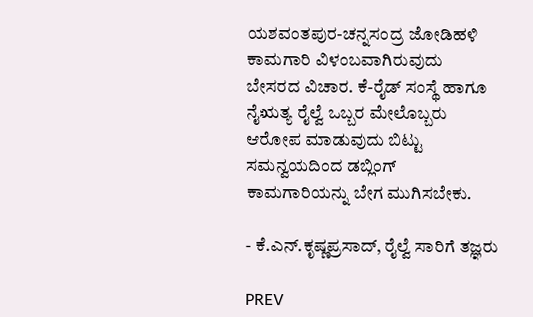ಯಶವಂತಪುರ-ಚನ್ನಸಂದ್ರ ಜೋಡಿಹಳಿ ಕಾಮಗಾರಿ ವಿಳಂಬವಾಗಿರುವುದು ಬೇಸರದ ವಿಚಾರ. ಕೆ-ರೈಡ್‌ ಸಂಸ್ಥೆ ಹಾಗೂ ನೈಋತ್ಯ ರೈಲ್ವೆ ಒಬ್ಬರ ಮೇಲೊಬ್ಬರು ಆರೋಪ ಮಾಡುವುದು ಬಿಟ್ಟು ಸಮನ್ವಯದಿಂದ ಡಬ್ಲಿಂಗ್‌ ಕಾಮಗಾರಿಯನ್ನು ಬೇಗ ಮುಗಿಸಬೇಕು.

- ಕೆ.ಎನ್‌.ಕೃಷ್ಣಪ್ರಸಾದ್‌, ರೈಲ್ವೆ ಸಾರಿಗೆ ತಜ್ಞರು

PREV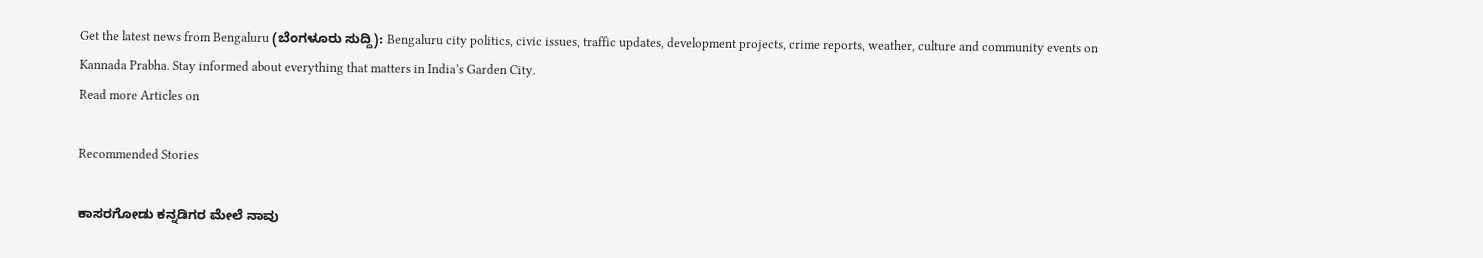Get the latest news from Bengaluru (ಬೆಂಗಳೂರು ಸುದ್ದಿ): Bengaluru city politics, civic issues, traffic updates, development projects, crime reports, weather, culture and community events on Kannada Prabha. Stay informed about everything that matters in India’s Garden City.
Read more Articles on

Recommended Stories

ಕಾಸರಗೋಡು ಕನ್ನಡಿಗರ ಮೇಲೆ ನಾವು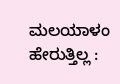ಮಲಯಾಳಂ ಹೇರುತ್ತಿಲ್ಲ :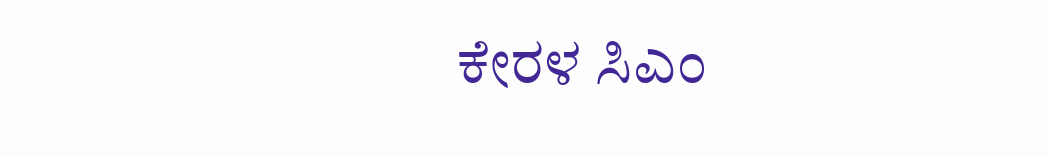ಕೇರಳ ಸಿಎಂ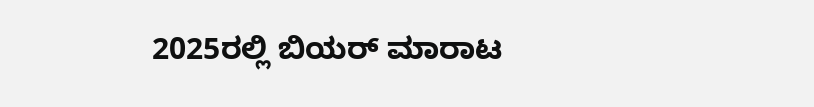2025ರಲ್ಲಿ ಬಿಯರ್‌ ಮಾರಾಟ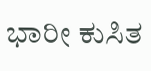ಭಾರೀ ಕುಸಿತ